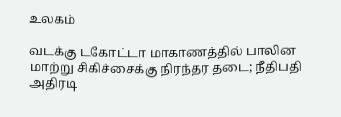உலகம்

வடக்கு டகோட்டா மாகாணத்தில் பாலின மாற்று சிகிச்சைக்கு நிரந்தர தடை; நீதிபதி அதிரடி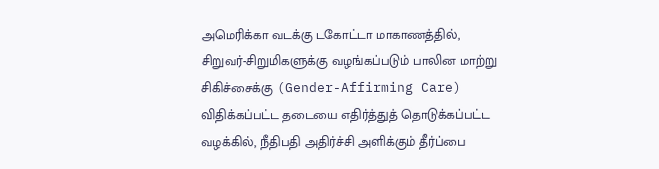அமெரிக்கா வடக்கு டகோட்டா மாகாணத்தில், சிறுவர்-சிறுமிகளுக்கு வழங்கப்படும் பாலின மாற்று சிகிச்சைக்கு (Gender-Affirming Care) விதிக்கப்பட்ட தடையை எதிர்த்துத் தொடுக்கப்பட்ட வழக்கில், நீதிபதி அதிர்ச்சி அளிக்கும் தீர்ப்பை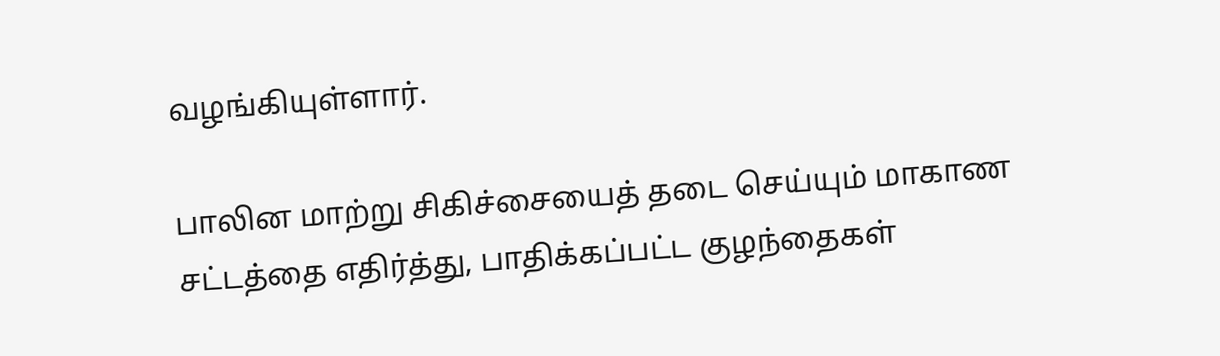வழங்கியுள்ளார்.

பாலின மாற்று சிகிச்சையைத் தடை செய்யும் மாகாண சட்டத்தை எதிர்த்து, பாதிக்கப்பட்ட குழந்தைகள்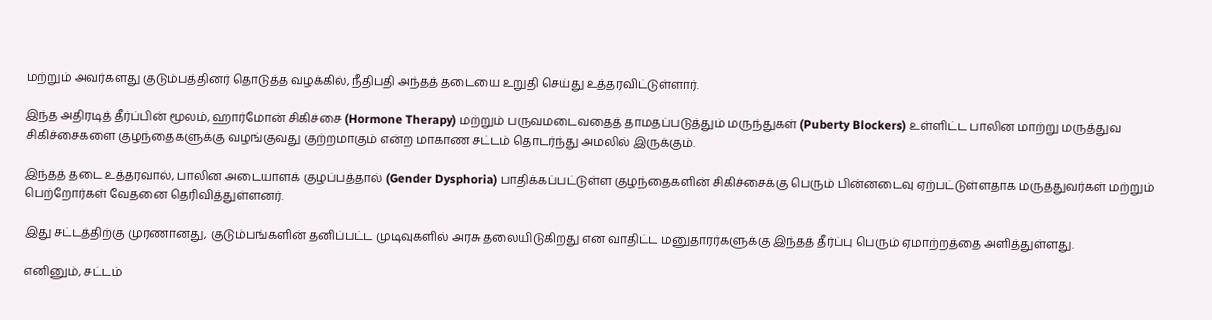மற்றும் அவர்களது குடும்பத்தினர் தொடுத்த வழக்கில், நீதிபதி அந்தத் தடையை உறுதி செய்து உத்தரவிட்டுள்ளார்.

இந்த அதிரடித் தீர்ப்பின் மூலம், ஹார்மோன் சிகிச்சை (Hormone Therapy) மற்றும் பருவமடைவதைத் தாமதப்படுத்தும் மருந்துகள் (Puberty Blockers) உள்ளிட்ட பாலின மாற்று மருத்துவ சிகிச்சைகளை குழந்தைகளுக்கு வழங்குவது குற்றமாகும் என்ற மாகாண சட்டம் தொடர்ந்து அமலில் இருக்கும்.

இந்தத் தடை உத்தரவால், பாலின அடையாளக் குழப்பத்தால் (Gender Dysphoria) பாதிக்கப்பட்டுள்ள குழந்தைகளின் சிகிச்சைக்கு பெரும் பின்னடைவு ஏற்பட்டுள்ளதாக மருத்துவர்கள் மற்றும் பெற்றோர்கள் வேதனை தெரிவித்துள்ளனர்.

இது சட்டத்திற்கு முரணானது, குடும்பங்களின் தனிப்பட்ட முடிவுகளில் அரசு தலையிடுகிறது என வாதிட்ட மனுதாரர்களுக்கு இந்தத் தீர்ப்பு பெரும் ஏமாற்றத்தை அளித்துள்ளது.

எனினும், சட்டம்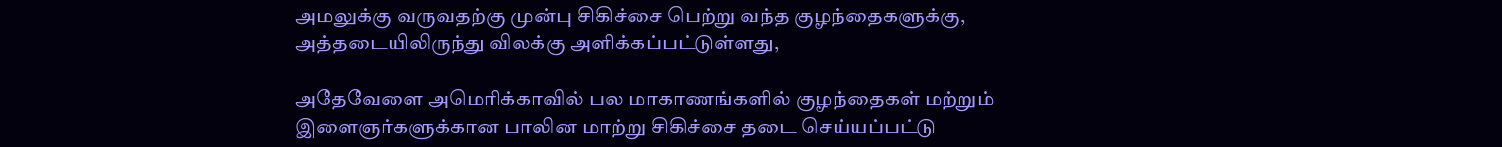அமலுக்கு வருவதற்கு முன்பு சிகிச்சை பெற்று வந்த குழந்தைகளுக்கு, அத்தடையிலிருந்து விலக்கு அளிக்கப்பட்டுள்ளது,

அதேவேளை அமெரிக்காவில் பல மாகாணங்களில் குழந்தைகள் மற்றும் இளைஞர்களுக்கான பாலின மாற்று சிகிச்சை தடை செய்யப்பட்டு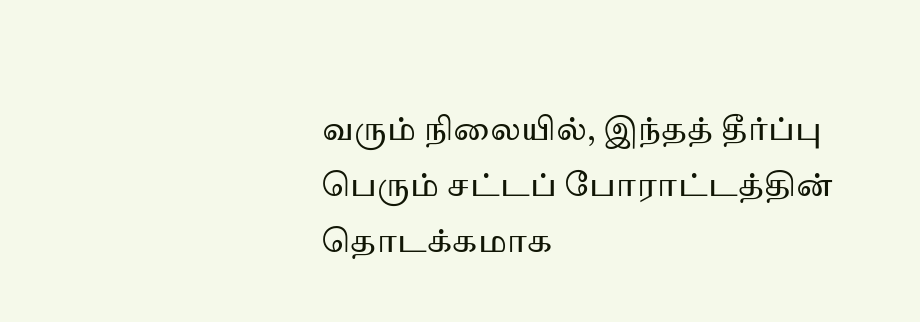வரும் நிலையில், இந்தத் தீர்ப்பு பெரும் சட்டப் போராட்டத்தின் தொடக்கமாக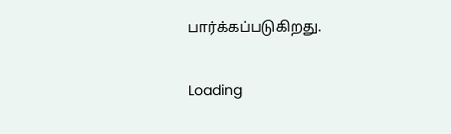பார்க்கப்படுகிறது.

Loading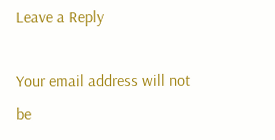Leave a Reply

Your email address will not be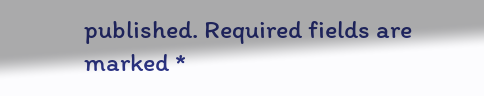published. Required fields are marked *